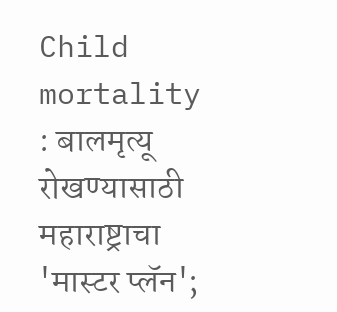Child mortality : बालमृत्यू रोखण्यासाठी महाराष्ट्राचा 'मास्टर प्लॅन';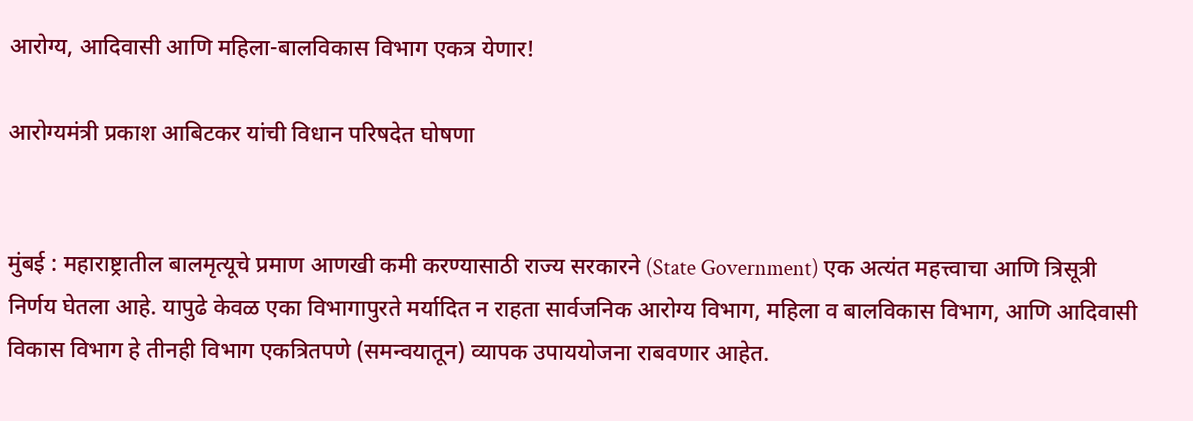आरोग्य, आदिवासी आणि महिला-बालविकास विभाग एकत्र येणार!

आरोग्यमंत्री प्रकाश आबिटकर यांची विधान परिषदेत घोषणा


मुंबई : महाराष्ट्रातील बालमृत्यूचे प्रमाण आणखी कमी करण्यासाठी राज्य सरकारने (State Government) एक अत्यंत महत्त्वाचा आणि त्रिसूत्री निर्णय घेतला आहे. यापुढे केवळ एका विभागापुरते मर्यादित न राहता सार्वजनिक आरोग्य विभाग, महिला व बालविकास विभाग, आणि आदिवासी विकास विभाग हे तीनही विभाग एकत्रितपणे (समन्वयातून) व्यापक उपाययोजना राबवणार आहेत.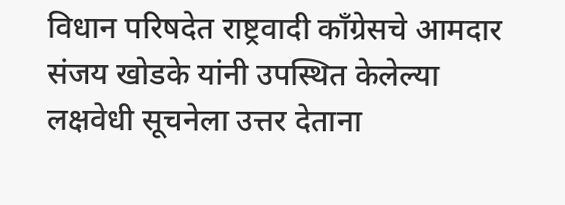विधान परिषदेत राष्ट्रवादी काँग्रेसचे आमदार संजय खोडके यांनी उपस्थित केलेल्या लक्षवेधी सूचनेला उत्तर देताना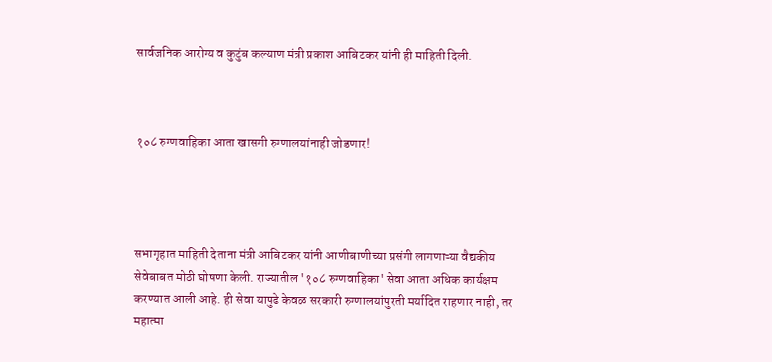सार्वजनिक आरोग्य व कुटुंब कल्याण मंत्री प्रकाश आबिटकर यांनी ही माहिती दिली.



१०८ रुग्णवाहिका आता खासगी रुग्णालयांनाही जोडणार!




सभागृहात माहिती देताना मंत्री आबिटकर यांनी आणीबाणीच्या प्रसंगी लागणाऱ्या वैद्यकीय सेवेबाबत मोठी घोषणा केली. राज्यातील '१०८ रुग्णवाहिका' सेवा आता अधिक कार्यक्षम करण्यात आली आहे. ही सेवा यापुढे केवळ सरकारी रुग्णालयांपुरती मर्यादित राहणार नाही, तर महात्मा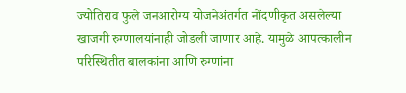ज्योतिराव फुले जनआरोग्य योजनेअंतर्गत नोंदणीकृत असलेल्या खाजगी रुग्णालयांनाही जोडली जाणार आहे. यामुळे आपत्कालीन परिस्थितीत बालकांना आणि रुग्णांना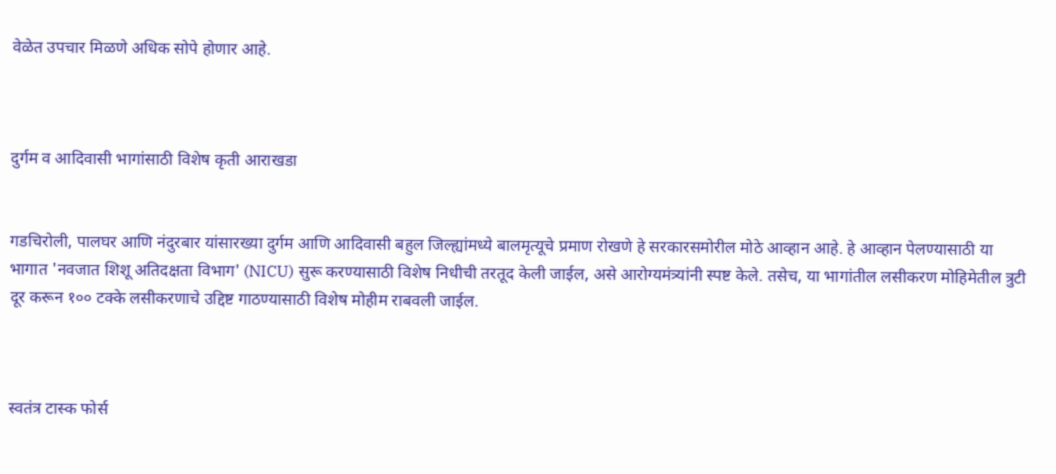वेळेत उपचार मिळणे अधिक सोपे होणार आहे.



दुर्गम व आदिवासी भागांसाठी विशेष कृती आराखडा


गडचिरोली, पालघर आणि नंदुरबार यांसारख्या दुर्गम आणि आदिवासी बहुल जिल्ह्यांमध्ये बालमृत्यूचे प्रमाण रोखणे हे सरकारसमोरील मोठे आव्हान आहे. हे आव्हान पेलण्यासाठी या भागात 'नवजात शिशू अतिदक्षता विभाग' (NICU) सुरू करण्यासाठी विशेष निधीची तरतूद केली जाईल, असे आरोग्यमंत्र्यांनी स्पष्ट केले. तसेच, या भागांतील लसीकरण मोहिमेतील त्रुटी दूर करून १०० टक्के लसीकरणाचे उद्दिष्ट गाठण्यासाठी विशेष मोहीम राबवली जाईल.



स्वतंत्र टास्क फोर्स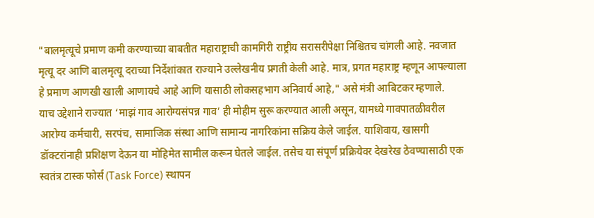"बालमृत्यूचे प्रमाण कमी करण्याच्या बाबतीत महाराष्ट्राची कामगिरी राष्ट्रीय सरासरीपेक्षा निश्चितच चांगली आहे. नवजात मृत्यू दर आणि बालमृत्यू दराच्या निर्देशांकात राज्याने उल्लेखनीय प्रगती केली आहे. मात्र, प्रगत महाराष्ट्र म्हणून आपल्याला हे प्रमाण आणखी खाली आणायचे आहे आणि यासाठी लोकसहभाग अनिवार्य आहे," असे मंत्री आबिटकर म्हणाले.
याच उद्देशाने राज्यात ‘माझं गाव आरोग्यसंपन्न गाव’ ही मोहीम सुरू करण्यात आली असून, यामध्ये गावपातळीवरील आरोग्य कर्मचारी, सरपंच, सामाजिक संस्था आणि सामान्य नागरिकांना सक्रिय केले जाईल. याशिवाय, खासगी डॉक्टरांनाही प्रशिक्षण देऊन या मोहिमेत सामील करून घेतले जाईल. तसेच या संपूर्ण प्रक्रियेवर देखरेख ठेवण्यासाठी एक स्वतंत्र टास्क फोर्स (Task Force) स्थापन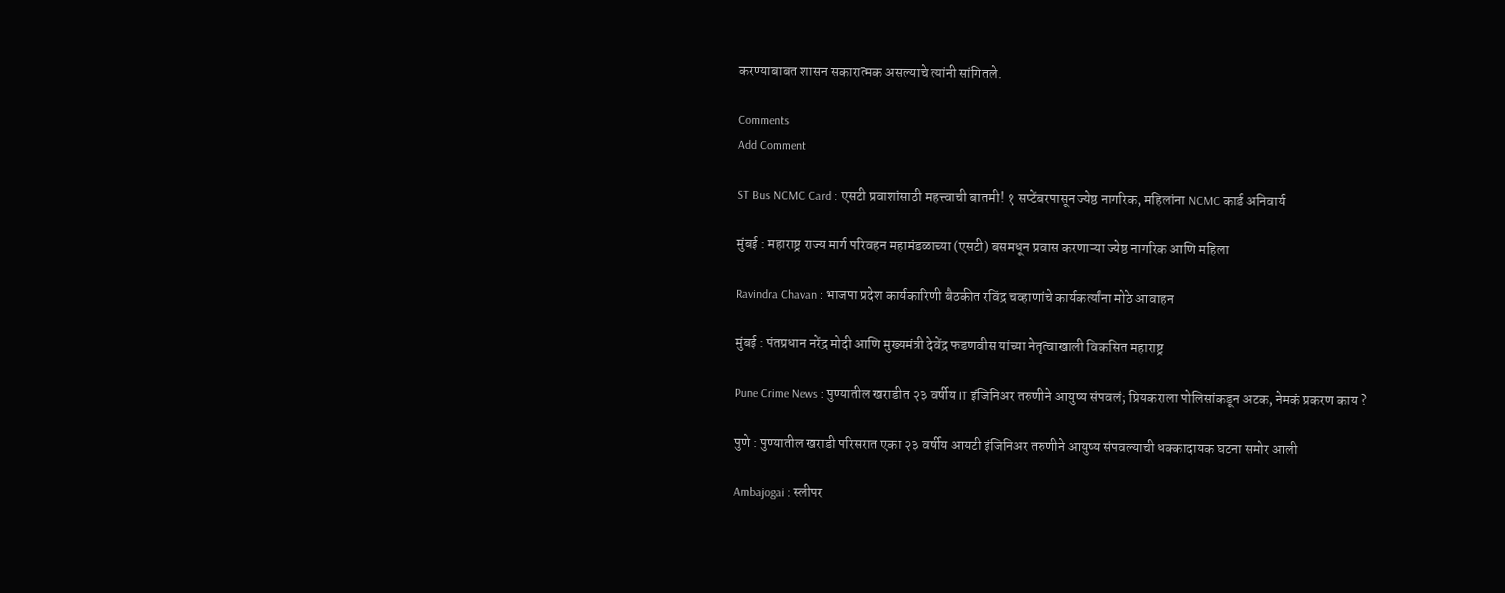करण्याबाबत शासन सकारात्मक असल्याचे त्यांनी सांगितले.

Comments
Add Comment

ST Bus NCMC Card : एसटी प्रवाशांसाठी महत्त्वाची बातमी! १ सप्टेंबरपासून ज्येष्ठ नागरिक, महिलांना NCMC कार्ड अनिवार्य

मुंबई : महाराष्ट्र राज्य मार्ग परिवहन महामंडळाच्या (एसटी) बसमधून प्रवास करणाऱ्या ज्येष्ठ नागरिक आणि महिला

Ravindra Chavan : भाजपा प्रदेश कार्यकारिणी बैठकीत रविंद्र चव्हाणांचे कार्यकर्त्यांना मोठे आवाहन

मुंबई : पंतप्रधान नरेंद्र मोदी आणि मुख्यमंत्री देवेंद्र फडणवीस यांच्या नेतृत्वाखाली विकसित महाराष्ट्र

Pune Crime News : पुण्यातील खराडीत २३ वर्षीय IT इंजिनिअर तरुणीने आयुष्य संपवलं; प्रियकराला पोलिसांकडून अटक, नेमकं प्रकरण काय ?

पुणे : पुण्यातील खराडी परिसरात एका २३ वर्षीय आयटी इंजिनिअर तरुणीने आयुष्य संपवल्याची धक्कादायक घटना समोर आली

Ambajogai : स्लीपर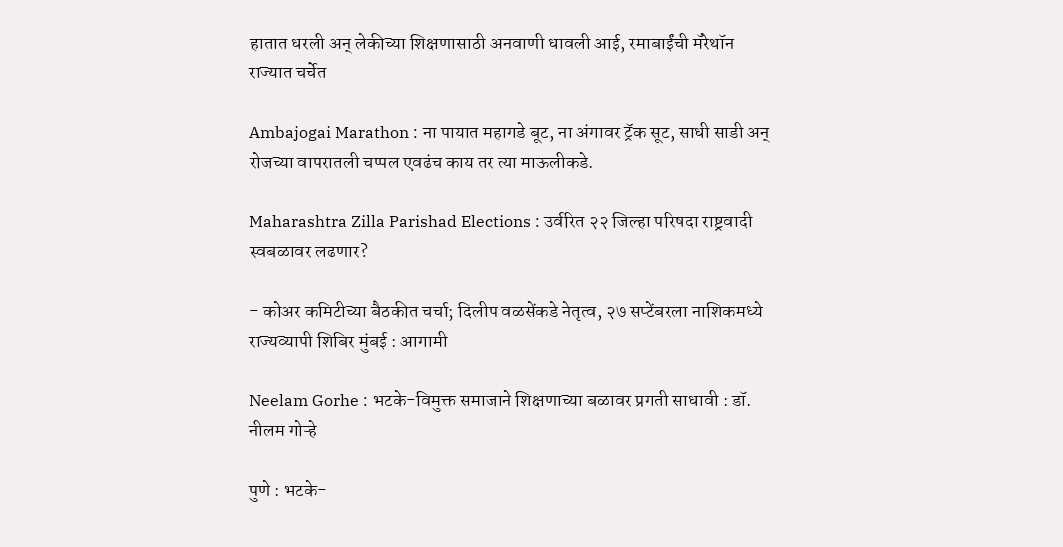हातात धरली अन् लेकीच्या शिक्षणासाठी अनवाणी धावली आई, रमाबाईंची मॅरेथॉन राज्यात चर्चेत

Ambajogai Marathon : ना पायात महागडे बूट, ना अंगावर ट्रॅक सूट, साधी साडी अन् रोजच्या वापरातली चप्पल एवढंच काय तर त्या माऊलीकडे.

Maharashtra Zilla Parishad Elections : उर्वरित २२ जिल्हा परिषदा राष्ट्रवादी स्वबळावर लढणार?

- कोअर कमिटीच्या बैठकीत चर्चा; दिलीप वळसेंकडे नेतृत्व, २७ सप्टेंबरला नाशिकमध्ये राज्यव्यापी शिबिर मुंबई : आगामी

Neelam Gorhe : भटके-विमुक्त समाजाने शिक्षणाच्या बळावर प्रगती साधावी : डॉ. नीलम गोऱ्हे

पुणे : भटके-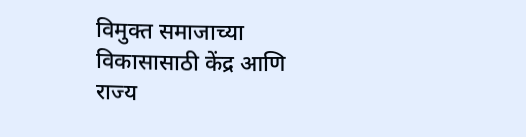विमुक्त समाजाच्या विकासासाठी केंद्र आणि राज्य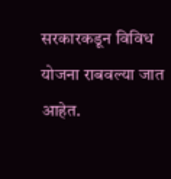सरकारकडून विविध योजना राबवल्या जात आहेत.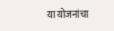या योजनांचा